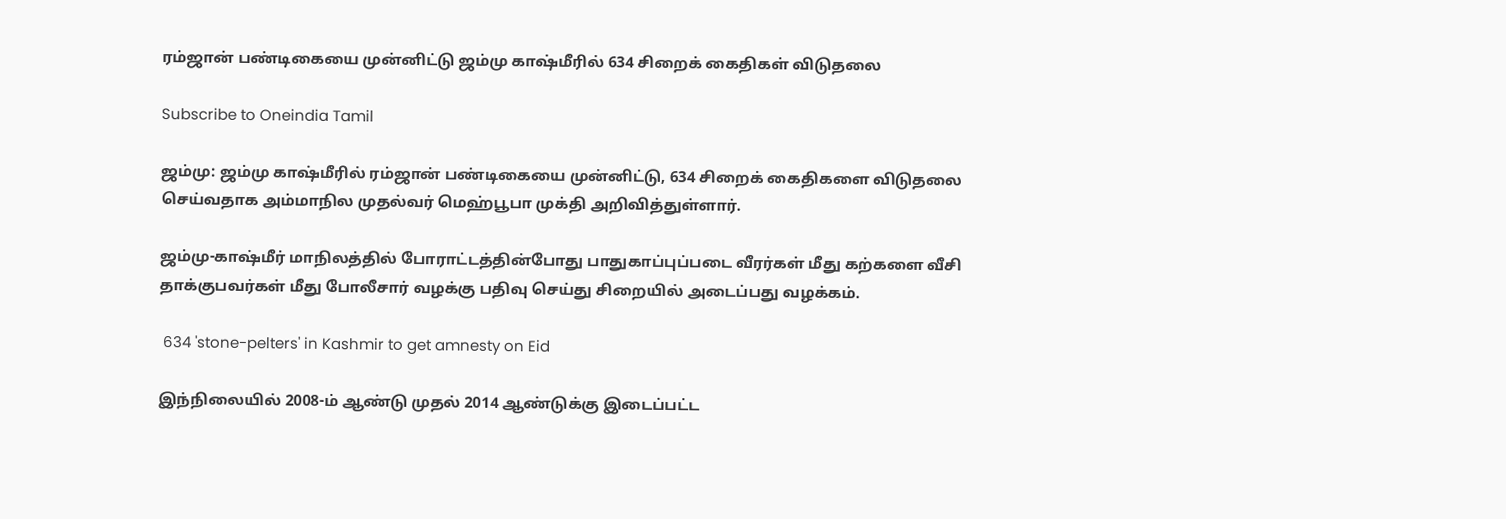ரம்ஜான் பண்டிகையை முன்னிட்டு ஜம்மு காஷ்மீரில் 634 சிறைக் கைதிகள் விடுதலை

Subscribe to Oneindia Tamil

ஜம்மு: ஜம்மு காஷ்மீரில் ரம்ஜான் பண்டிகையை முன்னிட்டு, 634 சிறைக் கைதிகளை விடுதலை செய்வதாக அம்மாநில முதல்வர் மெஹ்பூபா முக்தி அறிவித்துள்ளார்.

ஜம்மு-காஷ்மீர் மாநிலத்தில் போராட்டத்தின்போது பாதுகாப்புப்படை வீரர்கள் மீது கற்களை வீசி தாக்குபவர்கள் மீது போலீசார் வழக்கு பதிவு செய்து சிறையில் அடைப்பது வழக்கம்.

 634 'stone-pelters' in Kashmir to get amnesty on Eid

இந்நிலையில் 2008-ம் ஆண்டு முதல் 2014 ஆண்டுக்கு இடைப்பட்ட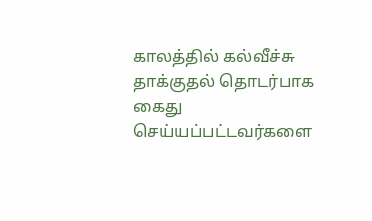காலத்தில் கல்வீச்சு தாக்குதல் தொடர்பாக கைது செய்யப்பட்டவர்களை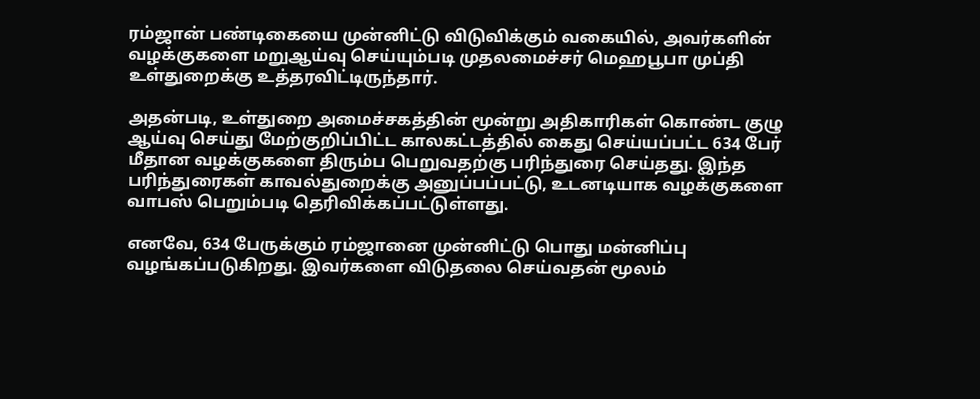ரம்ஜான் பண்டிகையை முன்னிட்டு விடுவிக்கும் வகையில், அவர்களின் வழக்குகளை மறுஆய்வு செய்யும்படி முதலமைச்சர் மெஹபூபா முப்தி உள்துறைக்கு உத்தரவிட்டிருந்தார்.

அதன்படி, உள்துறை அமைச்சகத்தின் மூன்று அதிகாரிகள் கொண்ட குழு ஆய்வு செய்து மேற்குறிப்பிட்ட காலகட்டத்தில் கைது செய்யப்பட்ட 634 பேர் மீதான வழக்குகளை திரும்ப பெறுவதற்கு பரிந்துரை செய்தது. இந்த பரிந்துரைகள் காவல்துறைக்கு அனுப்பப்பட்டு, உடனடியாக வழக்குகளை வாபஸ் பெறும்படி தெரிவிக்கப்பட்டுள்ளது.

எனவே, 634 பேருக்கும் ரம்ஜானை முன்னிட்டு பொது மன்னிப்பு வழங்கப்படுகிறது. இவர்களை விடுதலை செய்வதன் மூலம்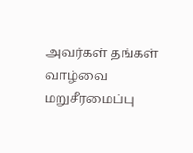அவர்கள் தங்கள் வாழ்வை மறுசீரமைப்பு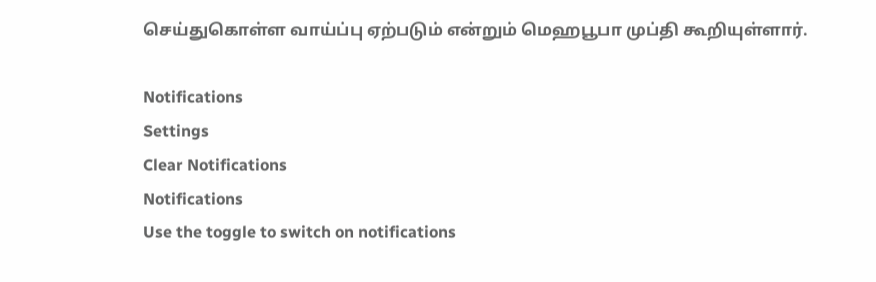செய்துகொள்ள வாய்ப்பு ஏற்படும் என்றும் மெஹபூபா முப்தி கூறியுள்ளார்.

Notifications
Settings
Clear Notifications
Notifications
Use the toggle to switch on notifications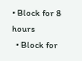• Block for 8 hours
  • Block for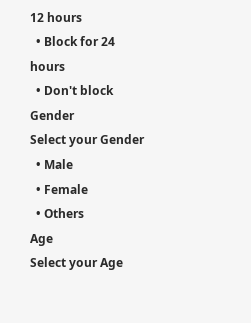12 hours
  • Block for 24 hours
  • Don't block
Gender
Select your Gender
  • Male
  • Female
  • Others
Age
Select your Age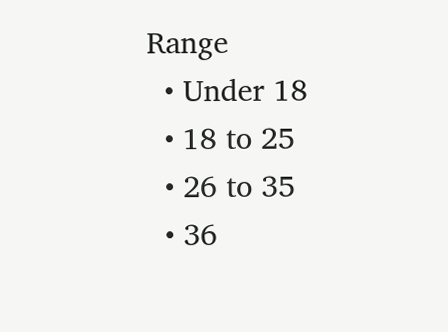Range
  • Under 18
  • 18 to 25
  • 26 to 35
  • 36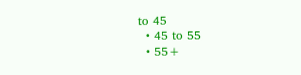to 45
  • 45 to 55
  • 55+